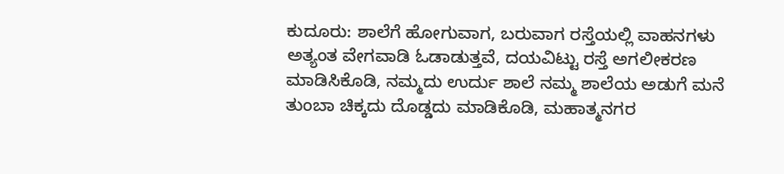ಕುದೂರು: ಶಾಲೆಗೆ ಹೋಗುವಾಗ, ಬರುವಾಗ ರಸ್ತೆಯಲ್ಲಿ ವಾಹನಗಳು ಅತ್ಯಂತ ವೇಗವಾಡಿ ಓಡಾಡುತ್ತವೆ, ದಯವಿಟ್ಟು ರಸ್ತೆ ಅಗಲೀಕರಣ ಮಾಡಿಸಿಕೊಡಿ, ನಮ್ಮದು ಉರ್ದು ಶಾಲೆ ನಮ್ಮ ಶಾಲೆಯ ಅಡುಗೆ ಮನೆ ತುಂಬಾ ಚಿಕ್ಕದು ದೊಡ್ಡದು ಮಾಡಿಕೊಡಿ, ಮಹಾತ್ಮನಗರ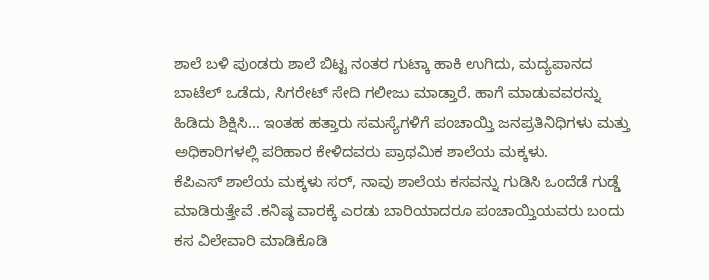ಶಾಲೆ ಬಳಿ ಪುಂಡರು ಶಾಲೆ ಬಿಟ್ಟ ನಂತರ ಗುಟ್ಕಾ ಹಾಕಿ ಉಗಿದು, ಮದ್ಯಪಾನದ ಬಾಟೆಲ್ ಒಡೆದು, ಸಿಗರೇಟ್ ಸೇದಿ ಗಲೀಜು ಮಾಡ್ತಾರೆ. ಹಾಗೆ ಮಾಡುವವರನ್ನು ಹಿಡಿದು ಶಿಕ್ಷಿಸಿ... ಇಂತಹ ಹತ್ತಾರು ಸಮಸ್ಯೆಗಳಿಗೆ ಪಂಚಾಯ್ತಿ ಜನಪ್ರತಿನಿಧಿಗಳು ಮತ್ತು ಅಧಿಕಾರಿಗಳಲ್ಲಿ ಪರಿಹಾರ ಕೇಳಿದವರು ಪ್ರಾಥಮಿಕ ಶಾಲೆಯ ಮಕ್ಕಳು.
ಕೆಪಿಎಸ್ ಶಾಲೆಯ ಮಕ್ಕಳು ಸರ್, ನಾವು ಶಾಲೆಯ ಕಸವನ್ನು ಗುಡಿಸಿ ಒಂದೆಡೆ ಗುಡ್ಡೆ ಮಾಡಿರುತ್ತೇವೆ .ಕನಿಷ್ಠ ವಾರಕ್ಕೆ ಎರಡು ಬಾರಿಯಾದರೂ ಪಂಚಾಯ್ತಿಯವರು ಬಂದು ಕಸ ವಿಲೇವಾರಿ ಮಾಡಿಕೊಡಿ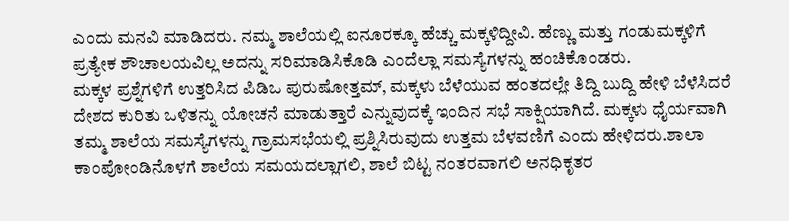ಎಂದು ಮನವಿ ಮಾಡಿದರು. ನಮ್ಮ ಶಾಲೆಯಲ್ಲಿ ಐನೂರಕ್ಕೂ ಹೆಚ್ಚು ಮಕ್ಕಳಿದ್ದೀವಿ. ಹೆಣ್ಣು ಮತ್ತು ಗಂಡುಮಕ್ಕಳಿಗೆ ಪ್ರತ್ಯೇಕ ಶೌಚಾಲಯವಿಲ್ಲ ಅದನ್ನು ಸರಿಮಾಡಿಸಿಕೊಡಿ ಎಂದೆಲ್ಲಾ ಸಮಸ್ಯೆಗಳನ್ನು ಹಂಚಿಕೊಂಡರು.
ಮಕ್ಕಳ ಪ್ರಶ್ನೆಗಳಿಗೆ ಉತ್ತರಿಸಿದ ಪಿಡಿಒ ಪುರುಷೋತ್ತಮ್, ಮಕ್ಕಳು ಬೆಳೆಯುವ ಹಂತದಲ್ಲೇ ತಿದ್ದಿ ಬುದ್ದಿ ಹೇಳಿ ಬೆಳೆಸಿದರೆ ದೇಶದ ಕುರಿತು ಒಳಿತನ್ನು ಯೋಚನೆ ಮಾಡುತ್ತಾರೆ ಎನ್ನುವುದಕ್ಕೆ ಇಂದಿನ ಸಭೆ ಸಾಕ್ಷಿಯಾಗಿದೆ. ಮಕ್ಕಳು ಧೈರ್ಯವಾಗಿ ತಮ್ಮ ಶಾಲೆಯ ಸಮಸ್ಯೆಗಳನ್ನು ಗ್ರಾಮಸಭೆಯಲ್ಲಿ ಪ್ರಶ್ನಿಸಿರುವುದು ಉತ್ತಮ ಬೆಳವಣಿಗೆ ಎಂದು ಹೇಳಿದರು.ಶಾಲಾ ಕಾಂಪೋಂಡಿನೊಳಗೆ ಶಾಲೆಯ ಸಮಯದಲ್ಲಾಗಲಿ, ಶಾಲೆ ಬಿಟ್ಟ ನಂತರವಾಗಲಿ ಅನಧಿಕೃತರ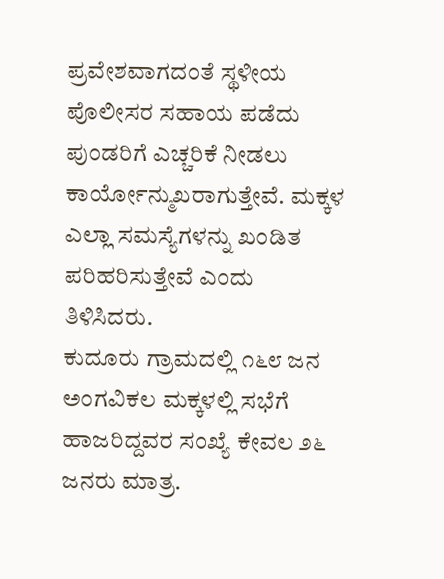ಪ್ರವೇಶವಾಗದಂತೆ ಸ್ಥಳೀಯ ಪೊಲೀಸರ ಸಹಾಯ ಪಡೆದು ಪುಂಡರಿಗೆ ಎಚ್ಚರಿಕೆ ನೀಡಲು ಕಾರ್ಯೋನ್ಮುಖರಾಗುತ್ತೇವೆ. ಮಕ್ಕಳ ಎಲ್ಲಾ ಸಮಸ್ಯೆಗಳನ್ನು ಖಂಡಿತ ಪರಿಹರಿಸುತ್ತೇವೆ ಎಂದು ತಿಳಿಸಿದರು.
ಕುದೂರು ಗ್ರಾಮದಲ್ಲಿ ೧೬೮ ಜನ ಅಂಗವಿಕಲ ಮಕ್ಕಳಲ್ಲಿ ಸಭೆಗೆ ಹಾಜರಿದ್ದವರ ಸಂಖ್ಯೆ ಕೇವಲ ೨೬ ಜನರು ಮಾತ್ರ.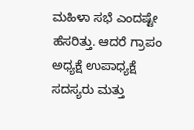ಮಹಿಳಾ ಸಭೆ ಎಂದಷ್ಟೇ ಹೆಸರಿತ್ತು. ಆದರೆ ಗ್ರಾಪಂ ಅಧ್ಯಕ್ಷೆ ಉಪಾಧ್ಯಕ್ಷೆ ಸದಸ್ಯರು ಮತ್ತು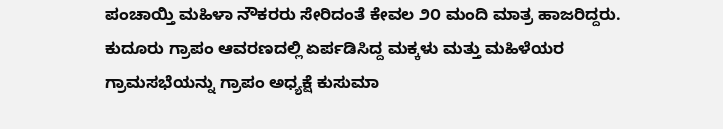ಪಂಚಾಯ್ತಿ ಮಹಿಳಾ ನೌಕರರು ಸೇರಿದಂತೆ ಕೇವಲ ೨೦ ಮಂದಿ ಮಾತ್ರ ಹಾಜರಿದ್ದರು.
ಕುದೂರು ಗ್ರಾಪಂ ಆವರಣದಲ್ಲಿ ಏರ್ಪಡಿಸಿದ್ದ ಮಕ್ಕಳು ಮತ್ತು ಮಹಿಳೆಯರ ಗ್ರಾಮಸಭೆಯನ್ನು ಗ್ರಾಪಂ ಅಧ್ಯಕ್ಷೆ ಕುಸುಮಾ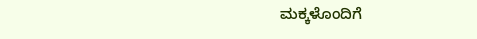ಮಕ್ಕಳೊಂದಿಗೆ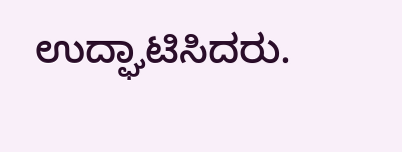ಉದ್ಘಾಟಿಸಿದರು.